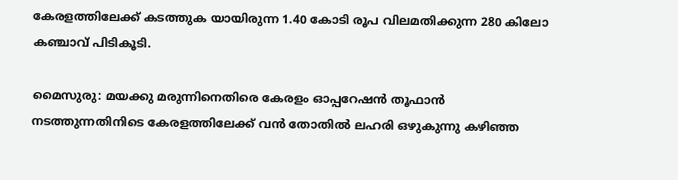കേരളത്തിലേക്ക് കടത്തുക യായിരുന്ന 1.40 കോടി രൂപ വിലമതിക്കുന്ന 280 കിലോ കഞ്ചാവ് പിടികൂടി.

മൈസുരു: മയക്കു മരുന്നിനെതിരെ കേരളം ഓപ്പറേഷൻ തൂഫാൻ നടത്തുന്നതിനിടെ കേരളത്തിലേക്ക് വൻ തോതിൽ ലഹരി ഒഴുകുന്നു കഴിഞ്ഞ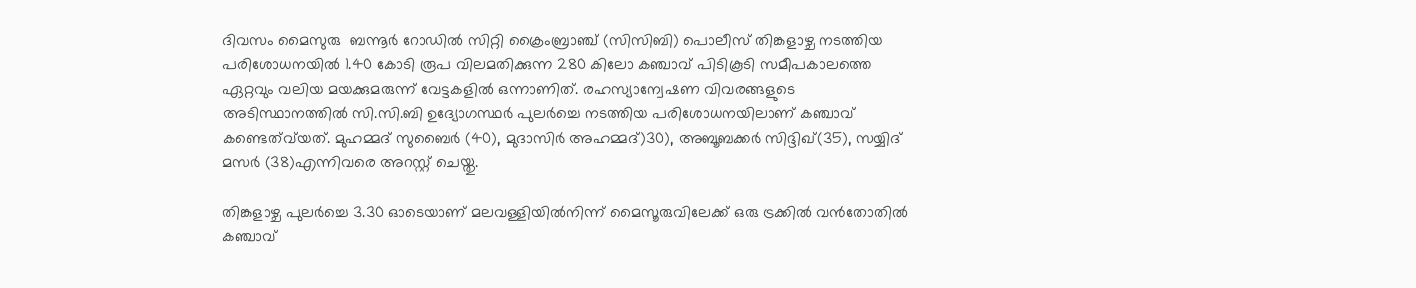ദിവസം മൈസുരു  ബന്നൂർ റോഡിൽ സിറ്റി ക്രൈംബ്രാഞ്ച് (സിസിബി) പൊലീസ് തിങ്കളാഴ്ച നടത്തിയ പരിശോധനയിൽ 1.40 കോടി രൂപ വിലമതിക്കുന്ന 280 കിലോ കഞ്ചാവ് പിടികൂടി സമീപകാലത്തെ ഏറ്റവും വലിയ മയക്കുമരുന്ന് വേട്ടകളിൽ ഒന്നാണിത്. രഹസ്യാന്വേഷണ വിവരങ്ങളുടെ അടിസ്ഥാനത്തിൽ സി.സി.ബി ഉദ്യോഗസ്ഥർ പുലർച്ചെ നടത്തിയ പരിശോധനയിലാണ് കഞ്ചാവ് കണ്ടെത്വ്‍യത്. മുഹമ്മദ് സുബൈർ (40), മുദാസിർ അഹമ്മദ്)30), അബൂബക്കർ സിദ്ദിഖ്(35), സയ്യിദ് മസർ (38)എന്നിവരെ അറസ്റ്റ് ചെയ്തു.

തിങ്കളാഴ്ച പുലർച്ചെ 3.30 ഓടെയാണ് മലവള്ളിയിൽനിന്ന് മൈസൂരുവിലേക്ക് ഒരു ട്രക്കിൽ വൻതോതിൽ കഞ്ചാവ്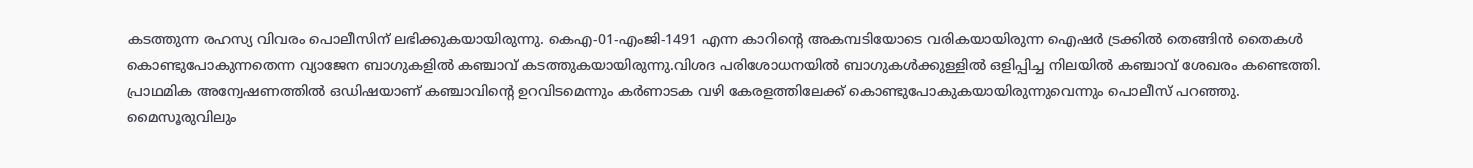കടത്തുന്ന രഹസ്യ വിവരം പൊലീസിന് ലഭിക്കുകയായിരുന്നു. കെഎ-01-എംജി-1491 എന്ന കാറിന്റെ അകമ്പടിയോടെ വരികയായിരുന്ന ഐഷർ ട്രക്കിൽ തെങ്ങിൻ തൈകൾ കൊണ്ടുപോകുന്നതെന്ന വ്യാജേന ബാഗുകളിൽ കഞ്ചാവ് കടത്തുകയായിരുന്നു.വിശദ പരിശോധനയിൽ ബാഗുകൾക്കുള്ളിൽ ഒളിപ്പിച്ച നിലയിൽ കഞ്ചാവ് ശേഖരം കണ്ടെത്തി. പ്രാഥമിക അന്വേഷണത്തിൽ ഒഡിഷയാണ് കഞ്ചാവിന്റെ ഉറവിടമെന്നും കർണാടക വഴി കേരളത്തിലേക്ക് കൊണ്ടുപോകുകയായിരുന്നുവെന്നും പൊലീസ് പറഞ്ഞു.
മൈസൂരുവിലും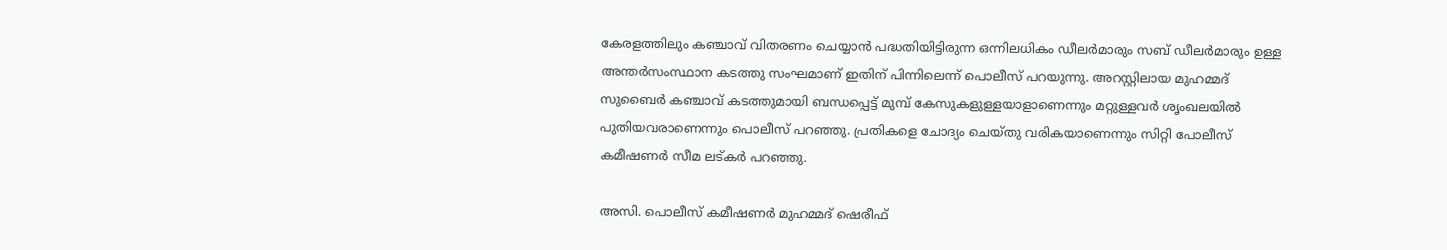കേരളത്തിലും കഞ്ചാവ് വിതരണം ചെയ്യാൻ പദ്ധതിയിട്ടിരുന്ന ഒന്നിലധികം ഡീലർമാരും സബ് ഡീലർമാരും ഉള്ള അന്തർസംസ്ഥാന കടത്തു സംഘമാണ് ഇതിന് പിന്നിലെന്ന് പൊലീസ് പറയുന്നു. അറസ്റ്റിലായ മുഹമ്മദ് സുബൈർ കഞ്ചാവ് കടത്തുമായി ബന്ധപ്പെട്ട് മുമ്പ് കേസുകളുള്ളയാളാണെന്നും മറ്റുള്ളവർ ശൃംഖലയിൽ പുതിയവരാണെന്നും പൊലീസ് പറഞ്ഞു. പ്രതികളെ ചോദ്യം ചെയ്തു വരികയാണെന്നും സിറ്റി പോലീസ് കമീഷണർ സീമ ലട്കർ പറഞ്ഞു.

അസി. പൊലീസ് കമീഷണർ മുഹമ്മദ് ഷെരീഫ്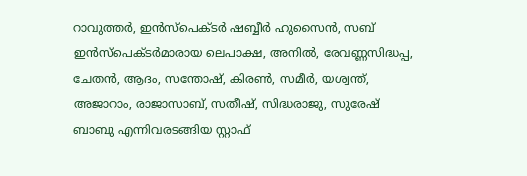റാവുത്തർ, ഇൻസ്പെക്ടർ ഷബ്ബീർ ഹുസൈൻ, സബ് ഇൻസ്പെക്ടർമാരായ ലെപാക്ഷ, അനിൽ, രേവണ്ണസിദ്ധപ്പ, ചേതൻ, ആദം, സന്തോഷ്, കിരൺ, സമീർ, യശ്വന്ത്, അജാറാം, രാജാസാബ്, സതീഷ്, സിദ്ധരാജു, സുരേഷ് ബാബു എന്നിവരടങ്ങിയ സ്റ്റാഫ്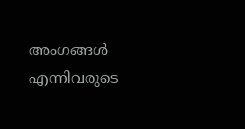അംഗങ്ങൾ എന്നിവരുടെ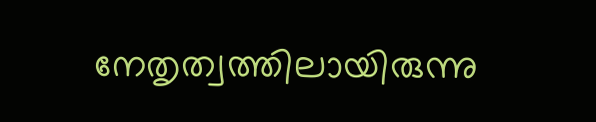നേതൃത്വത്തിലായിരുന്നു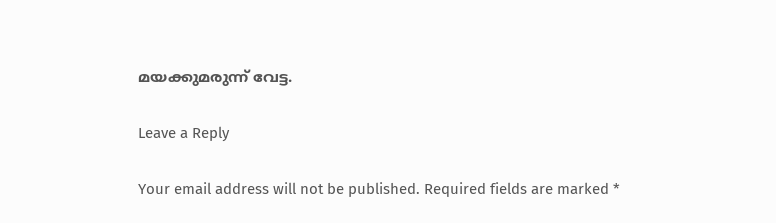മയക്കുമരുന്ന് വേട്ട.

Leave a Reply

Your email address will not be published. Required fields are marked *